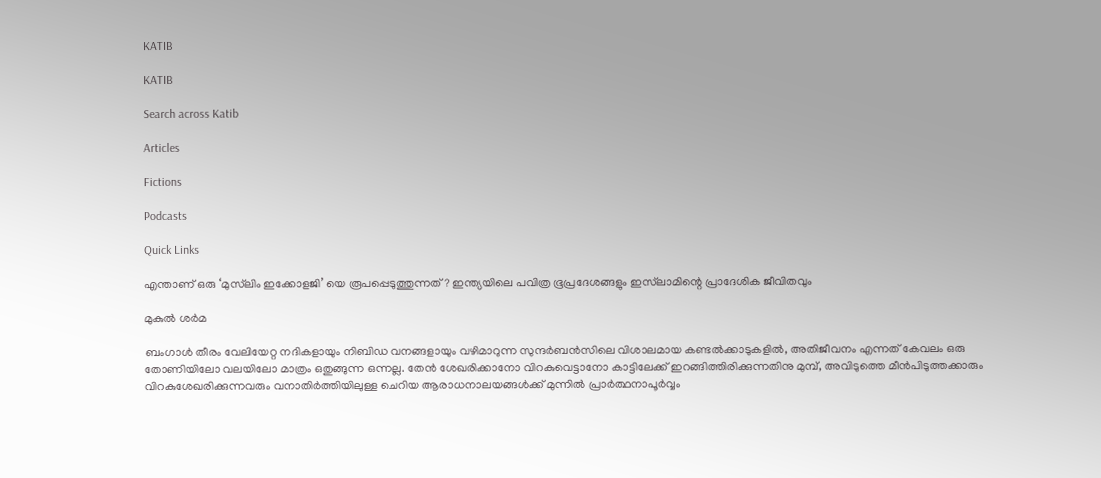KATIB

KATIB

Search across Katib

Articles

Fictions

Podcasts

Quick Links

എന്താണ് ഒരു ‘മുസ്‌ലിം ഇക്കോളജി’ യെ രൂപപ്പെടുത്തുന്നത് ? ഇന്ത്യയിലെ പവിത്ര ഭൂപ്രദേശങ്ങളും ഇസ്‌ലാമിന്റെ പ്രാദേശിക ജീവിതവും

മുകുൽ ശർമ

ബംഗാൾ തീരം വേലിയേറ്റ നദികളായും നിബിഡ വനങ്ങളായും വഴിമാറുന്ന സുന്ദർബൻസിലെ വിശാലമായ കണ്ടൽക്കാടുകളിൽ, അതിജീവനം എന്നത് കേവലം ഒരു തോണിയിലോ വലയിലോ മാത്രം ഒതുങ്ങുന്ന ഒന്നല്ല. തേൻ ശേഖരിക്കാനോ വിറകുവെട്ടാനോ കാട്ടിലേക്ക് ഇറങ്ങിത്തിരിക്കുന്നതിനു മുമ്പ്, അവിടുത്തെ മീൻപിടുത്തക്കാരും വിറകുശേഖരിക്കുന്നവരും വനാതിർത്തിയിലുള്ള ചെറിയ ആരാധനാലയങ്ങൾക്ക് മുന്നിൽ പ്രാർത്ഥനാപൂർവ്വം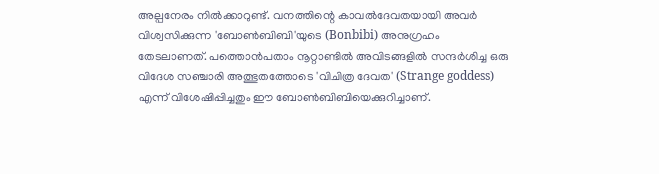അല്പനേരം നിൽക്കാറുണ്ട്. വനത്തിന്റെ കാവൽദേവതയായി അവർ വിശ്വസിക്കുന്ന 'ബോൺബിബി'യുടെ (Bonbibi) അനുഗ്രഹം തേടലാണത്. പത്തൊൻപതാം നൂറ്റാണ്ടിൽ അവിടങ്ങളിൽ സന്ദർശിച്ച ഒരു വിദേശ സഞ്ചാരി അത്ഭുതത്തോടെ 'വിചിത്ര ദേവത' (Strange goddess) എന്ന് വിശേഷിപ്പിച്ചതും ഈ ബോൺബിബിയെക്കുറിച്ചാണ്.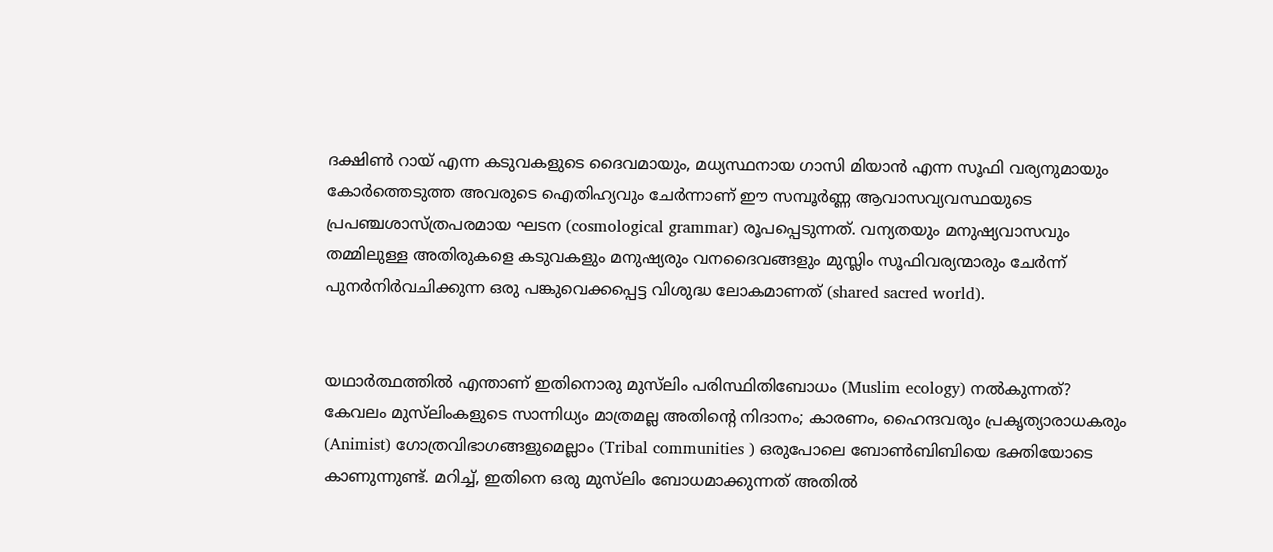ദക്ഷിൺ റായ് എന്ന കടുവകളുടെ ദൈവമായും, മധ്യസ്ഥനായ ഗാസി മിയാൻ എന്ന സൂഫി വര്യനുമായും കോർത്തെടുത്ത അവരുടെ ഐതിഹ്യവും ചേർന്നാണ് ഈ സമ്പൂർണ്ണ ആവാസവ്യവസ്ഥയുടെ പ്രപഞ്ചശാസ്ത്രപരമായ ഘടന (cosmological grammar) രൂപപ്പെടുന്നത്. വന്യതയും മനുഷ്യവാസവും തമ്മിലുള്ള അതിരുകളെ കടുവകളും മനുഷ്യരും വനദൈവങ്ങളും മുസ്ലിം സൂഫിവര്യന്മാരും ചേർന്ന് പുനർനിർവചിക്കുന്ന ഒരു പങ്കുവെക്കപ്പെട്ട വിശുദ്ധ ലോകമാണത് (shared sacred world).


യഥാർത്ഥത്തിൽ എന്താണ് ഇതിനൊരു മുസ്‌ലിം പരിസ്ഥിതിബോധം (Muslim ecology) നൽകുന്നത്? കേവലം മുസ്‌ലിംകളുടെ സാന്നിധ്യം മാത്രമല്ല അതിന്റെ നിദാനം; കാരണം, ഹൈന്ദവരും പ്രകൃത്യാരാധകരും (Animist) ഗോത്രവിഭാഗങ്ങളുമെല്ലാം (Tribal communities ) ഒരുപോലെ ബോൺബിബിയെ ഭക്തിയോടെ കാണുന്നുണ്ട്. മറിച്ച്, ഇതിനെ ഒരു മുസ്‌ലിം ബോധമാക്കുന്നത് അതിൽ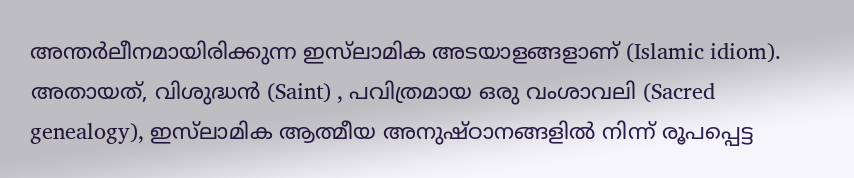അന്തർലീനമായിരിക്കുന്ന ഇസ്‌ലാമിക അടയാളങ്ങളാണ് (Islamic idiom). അതായത്, വിശുദ്ധൻ (Saint) , പവിത്രമായ ഒരു വംശാവലി (Sacred genealogy), ഇസ്‌ലാമിക ആത്മീയ അനുഷ്ഠാനങ്ങളിൽ നിന്ന് രൂപപ്പെട്ട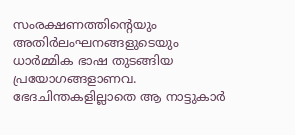സംരക്ഷണത്തിന്റെയും അതിർലംഘനങ്ങളുടെയും ധാർമ്മിക ഭാഷ തുടങ്ങിയ പ്രയോഗങ്ങളാണവ. ഭേദചിന്തകളില്ലാതെ ആ നാട്ടുകാർ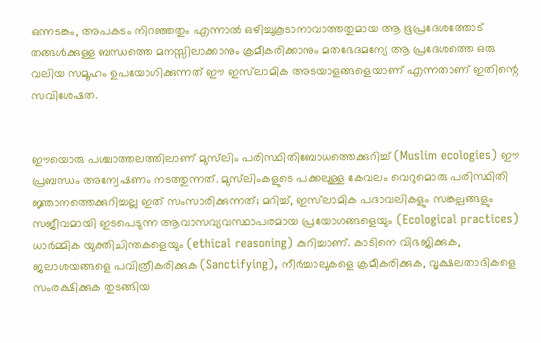ഒന്നടങ്കം, അപകടം നിറഞ്ഞതും എന്നാൽ ഒഴിച്ചുകൂടാനാവാത്തതുമായ ആ ഭൂപ്രദേശത്തോട് തങ്ങൾക്കുള്ള ബന്ധത്തെ മനസ്സിലാക്കാനും ക്രമീകരിക്കാനും മതഭേദമന്യേ ആ പ്രദേശത്തെ ഒരു വലിയ സമൂഹം ഉപയോഗിക്കുന്നത് ഈ ഇസ്‌ലാമിക അടയാളങ്ങളെയാണ് എന്നതാണ് ഇതിന്റെ സവിശേഷത.


ഈയൊരു പശ്ചാത്തലത്തിലാണ് മുസ്‌ലിം പരിസ്ഥിതിബോധത്തെക്കുറിച്ച് (Muslim ecologies) ഈ പ്രബന്ധം അന്വേഷണം നടത്തുന്നത്. മുസ്‌ലിംകളുടെ പക്കലുള്ള കേവലം വെറുമൊരു പരിസ്ഥിതി ജ്ഞാനത്തെക്കുറിച്ചല്ല ഇത് സംസാരിക്കുന്നത്; മറിച്ച്, ഇസ്‌ലാമിക പദാവലികളും സങ്കല്പങ്ങളും സജീവമായി ഇടപെടുന്ന ആവാസവ്യവസ്ഥാപരമായ പ്രയോഗങ്ങളെയും (Ecological practices) ധാർമ്മിക യുക്തിചിന്തകളെയും (ethical reasoning) കുറിച്ചാണ്. കാടിനെ വിഭജിക്കുക, ജലാശയങ്ങളെ പവിത്രീകരിക്കുക (Sanctifying), നീർച്ചാലുകളെ ക്രമീകരിക്കുക, വൃക്ഷലതാദികളെ സംരക്ഷിക്കുക തുടങ്ങിയ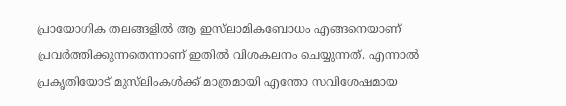പ്രായോഗിക തലങ്ങളിൽ ആ ഇസ്‌ലാമികബോധം എങ്ങനെയാണ് പ്രവർത്തിക്കുന്നതെന്നാണ് ഇതിൽ വിശകലനം ചെയ്യുന്നത്. എന്നാൽ പ്രകൃതിയോട് മുസ്‌ലിംകൾക്ക് മാത്രമായി എന്തോ സവിശേഷമായ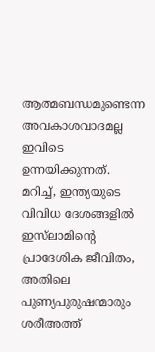ആത്മബന്ധമുണ്ടെന്ന അവകാശവാദമല്ല ഇവിടെ ഉന്നയിക്കുന്നത്. മറിച്ച്, ഇന്ത്യയുടെ വിവിധ ദേശങ്ങളിൽ ഇസ്‌ലാമിന്റെ പ്രാദേശിക ജീവിതം, അതിലെ പുണ്യപുരുഷന്മാരും ശരീഅത്ത്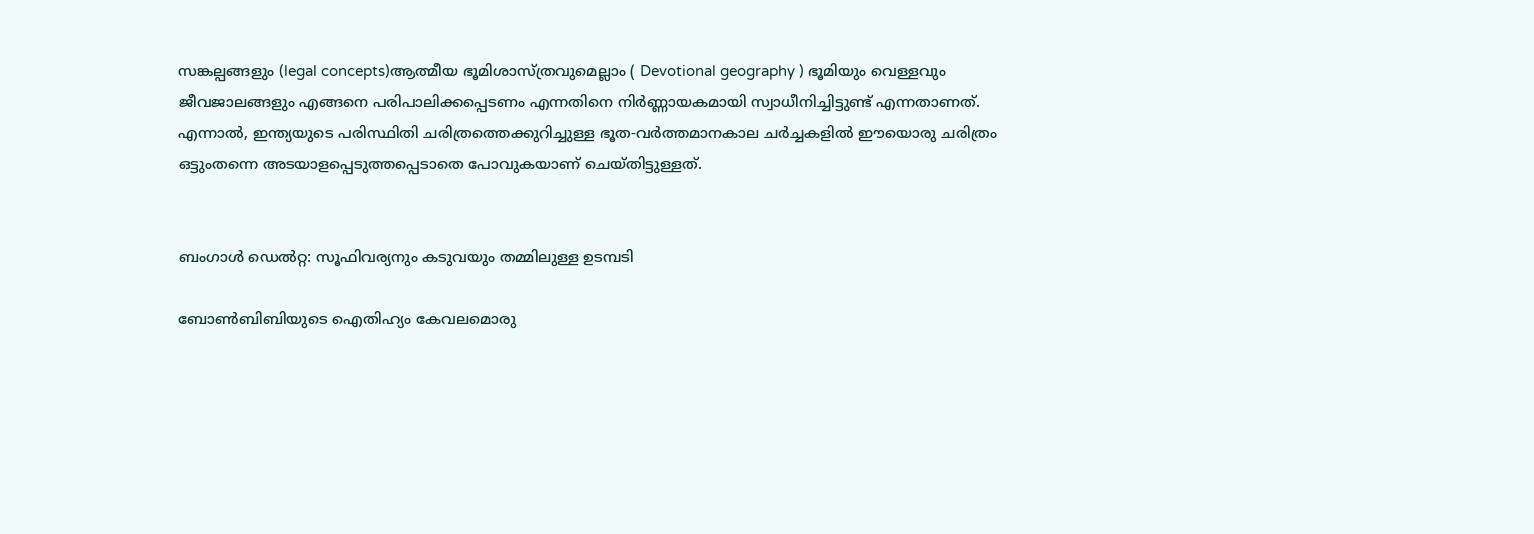സങ്കല്പങ്ങളും (legal concepts)ആത്മീയ ഭൂമിശാസ്ത്രവുമെല്ലാം ( Devotional geography ) ഭൂമിയും വെള്ളവും ജീവജാലങ്ങളും എങ്ങനെ പരിപാലിക്കപ്പെടണം എന്നതിനെ നിർണ്ണായകമായി സ്വാധീനിച്ചിട്ടുണ്ട് എന്നതാണത്. എന്നാൽ, ഇന്ത്യയുടെ പരിസ്ഥിതി ചരിത്രത്തെക്കുറിച്ചുള്ള ഭൂത-വർത്തമാനകാല ചർച്ചകളിൽ ഈയൊരു ചരിത്രം ഒട്ടുംതന്നെ അടയാളപ്പെടുത്തപ്പെടാതെ പോവുകയാണ് ചെയ്തിട്ടുള്ളത്.


ബംഗാൾ ഡെൽറ്റ: സൂഫിവര്യനും കടുവയും തമ്മിലുള്ള ഉടമ്പടി

ബോൺബിബിയുടെ ഐതിഹ്യം കേവലമൊരു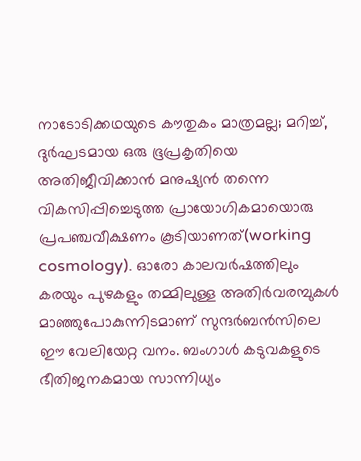നാടോടിക്കഥയുടെ കൗതുകം മാത്രമല്ല; മറിച്ച്, ദുർഘടമായ ഒരു ഭൂപ്രകൃതിയെ അതിജീവിക്കാൻ മനുഷ്യൻ തന്നെ വികസിപ്പിച്ചെടുത്ത പ്രായോഗികമായൊരു പ്രപഞ്ചവീക്ഷണം കൂടിയാണത്(working cosmology). ഓരോ കാലവർഷത്തിലും കരയും പുഴകളും തമ്മിലുള്ള അതിർവരമ്പുകൾ മാഞ്ഞുപോകുന്നിടമാണ് സുന്ദർബൻസിലെ ഈ വേലിയേറ്റ വനം. ബംഗാൾ കടുവകളുടെ ഭീതിജനകമായ സാന്നിധ്യം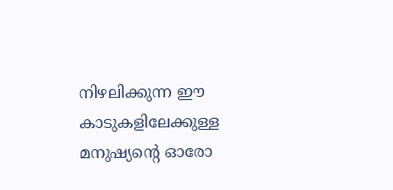നിഴലിക്കുന്ന ഈ കാടുകളിലേക്കുള്ള മനുഷ്യന്റെ ഓരോ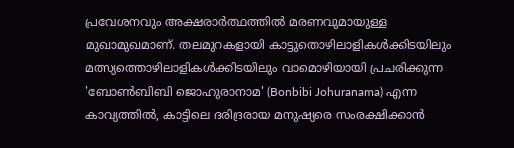പ്രവേശനവും അക്ഷരാർത്ഥത്തിൽ മരണവുമായുള്ള മുഖാമുഖമാണ്. തലമുറകളായി കാട്ടുതൊഴിലാളികൾക്കിടയിലും മത്സ്യത്തൊഴിലാളികൾക്കിടയിലും വാമൊഴിയായി പ്രചരിക്കുന്ന 'ബോൺബിബി ജൊഹുരാനാമ' (Bonbibi Johuranama) എന്ന കാവ്യത്തിൽ, കാട്ടിലെ ദരിദ്രരായ മനുഷ്യരെ സംരക്ഷിക്കാൻ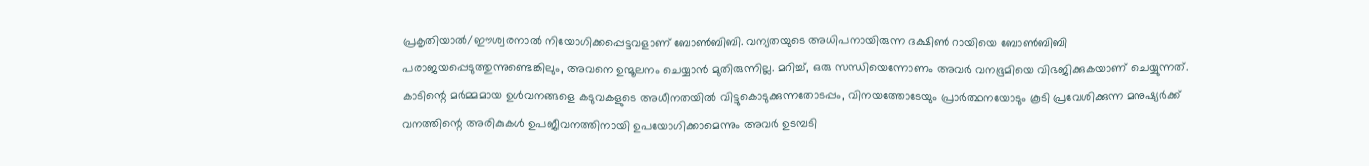പ്രകൃതിയാൽ/ഈശ്വരനാൽ നിയോഗിക്കപ്പെട്ടവളാണ് ബോൺബിബി. വന്യതയുടെ അധിപനായിരുന്ന ദക്ഷിൺ റായിയെ ബോൺബിബി പരാജയപ്പെടുത്തുന്നുണ്ടെങ്കിലും, അവനെ ഉന്മൂലനം ചെയ്യാൻ മുതിരുന്നില്ല. മറിച്ച്, ഒരു സന്ധിയെന്നോണം അവർ വനഭൂമിയെ വിഭജിക്കുകയാണ് ചെയ്യുന്നത്. കാടിന്റെ മർമ്മമായ ഉൾവനങ്ങളെ കടുവകളുടെ അധീനതയിൽ വിട്ടുകൊടുക്കുന്നതോടപ്പം, വിനയത്തോടേയും പ്രാർത്ഥനയോടും കൂടി പ്രവേശിക്കുന്ന മനുഷ്യർക്ക് വനത്തിന്റെ അരികുകൾ ഉപജീവനത്തിനായി ഉപയോഗിക്കാമെന്നും അവർ ഉടമ്പടി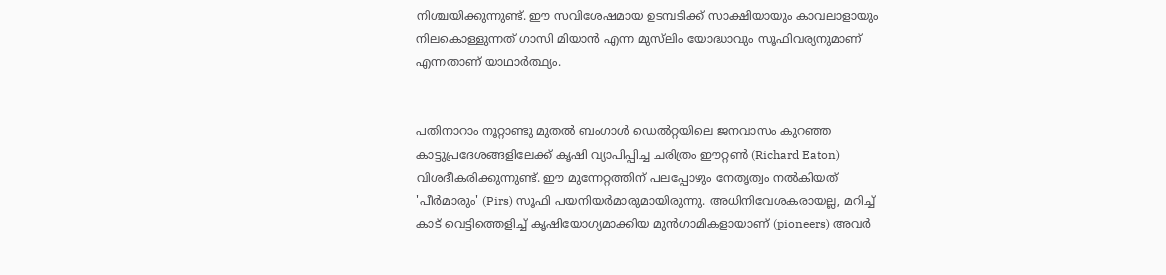നിശ്ചയിക്കുന്നുണ്ട്. ഈ സവിശേഷമായ ഉടമ്പടിക്ക് സാക്ഷിയായും കാവലാളായും നിലകൊള്ളുന്നത് ഗാസി മിയാൻ എന്ന മുസ്‌ലിം യോദ്ധാവും സൂഫിവര്യനുമാണ് എന്നതാണ് യാഥാർത്ഥ്യം.


പതിനാറാം നൂറ്റാണ്ടു മുതൽ ബംഗാൾ ഡെൽറ്റയിലെ ജനവാസം കുറഞ്ഞ കാട്ടുപ്രദേശങ്ങളിലേക്ക് കൃഷി വ്യാപിപ്പിച്ച ചരിത്രം ഈറ്റൺ (Richard Eaton) വിശദീകരിക്കുന്നുണ്ട്. ഈ മുന്നേറ്റത്തിന് പലപ്പോഴും നേതൃത്വം നൽകിയത് 'പീർമാരും' (Pirs) സൂഫി പയനിയർമാരുമായിരുന്നു. അധിനിവേശകരായല്ല, മറിച്ച് കാട് വെട്ടിത്തെളിച്ച് കൃഷിയോഗ്യമാക്കിയ മുൻഗാമികളായാണ് (pioneers) അവർ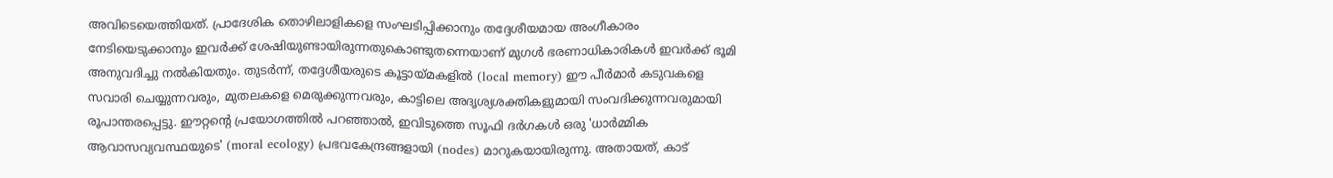അവിടെയെത്തിയത്. പ്രാദേശിക തൊഴിലാളികളെ സംഘടിപ്പിക്കാനും തദ്ദേശീയമായ അംഗീകാരം നേടിയെടുക്കാനും ഇവർക്ക് ശേഷിയുണ്ടായിരുന്നതുകൊണ്ടുതന്നെയാണ് മുഗൾ ഭരണാധികാരികൾ ഇവർക്ക് ഭൂമി അനുവദിച്ചു നൽകിയതും. തുടർന്ന്, തദ്ദേശീയരുടെ കൂട്ടായ്മകളിൽ (local memory) ഈ പീർമാർ കടുവകളെ സവാരി ചെയ്യുന്നവരും, മുതലകളെ മെരുക്കുന്നവരും, കാട്ടിലെ അദൃശ്യശക്തികളുമായി സംവദിക്കുന്നവരുമായി രൂപാന്തരപ്പെട്ടു. ഈറ്റന്റെ പ്രയോഗത്തിൽ പറഞ്ഞാൽ, ഇവിടുത്തെ സൂഫി ദർഗകൾ ഒരു 'ധാർമ്മിക ആവാസവ്യവസ്ഥയുടെ' (moral ecology) പ്രഭവകേന്ദ്രങ്ങളായി (nodes) മാറുകയായിരുന്നു. അതായത്, കാട്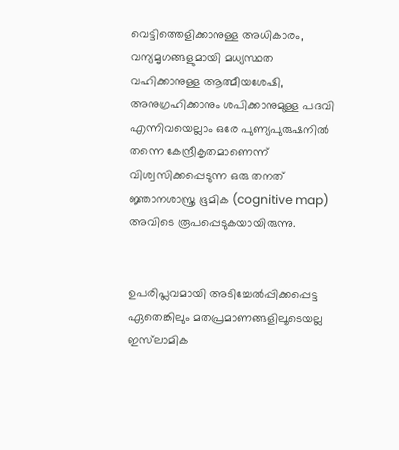വെട്ടിത്തെളിക്കാനുള്ള അധികാരം, വന്യമൃഗങ്ങളുമായി മധ്യസ്ഥത വഹിക്കാനുള്ള ആത്മീയശേഷി, അനുഗ്രഹിക്കാനും ശപിക്കാനുമുള്ള പദവി എന്നിവയെല്ലാം ഒരേ പുണ്യപുരുഷനിൽ തന്നെ കേന്ദ്രീകൃതമാണെന്ന് വിശ്വസിക്കപ്പെടുന്ന ഒരു തനത് ജ്ഞാനശാസ്ത്ര ഭൂമിക (cognitive map) അവിടെ രൂപപ്പെടുകയായിരുന്നു.


ഉപരിപ്ലവമായി അടിച്ചേൽപ്പിക്കപ്പെട്ട ഏതെങ്കിലും മതപ്രമാണങ്ങളിലൂടെയല്ല ഇസ്‌ലാമിക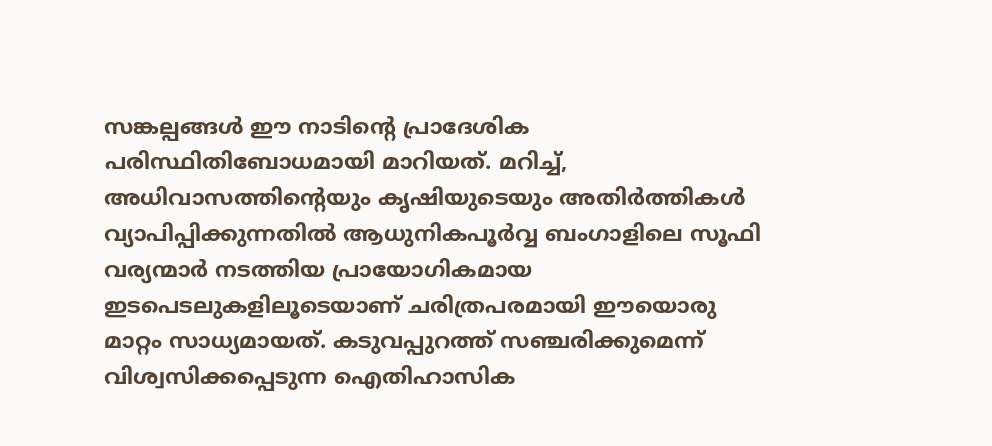സങ്കല്പങ്ങൾ ഈ നാടിന്റെ പ്രാദേശിക പരിസ്ഥിതിബോധമായി മാറിയത്. മറിച്ച്, അധിവാസത്തിന്റെയും കൃഷിയുടെയും അതിർത്തികൾ വ്യാപിപ്പിക്കുന്നതിൽ ആധുനികപൂർവ്വ ബംഗാളിലെ സൂഫി വര്യന്മാർ നടത്തിയ പ്രായോഗികമായ ഇടപെടലുകളിലൂടെയാണ് ചരിത്രപരമായി ഈയൊരു മാറ്റം സാധ്യമായത്. കടുവപ്പുറത്ത് സഞ്ചരിക്കുമെന്ന് വിശ്വസിക്കപ്പെടുന്ന ഐതിഹാസിക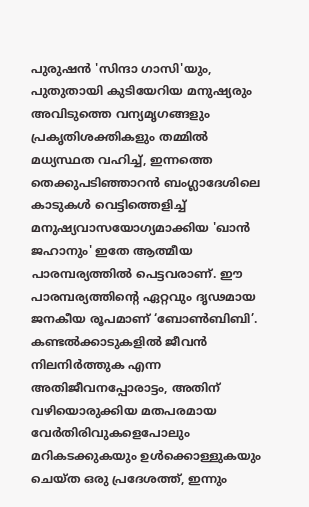പുരുഷൻ 'സിന്ദാ ഗാസി'യും, പുതുതായി കുടിയേറിയ മനുഷ്യരും അവിടുത്തെ വന്യമൃഗങ്ങളും പ്രകൃതിശക്തികളും തമ്മിൽ മധ്യസ്ഥത വഹിച്ച്, ഇന്നത്തെ തെക്കുപടിഞ്ഞാറൻ ബംഗ്ലാദേശിലെ കാടുകൾ വെട്ടിത്തെളിച്ച് മനുഷ്യവാസയോഗ്യമാക്കിയ 'ഖാൻ ജഹാനും' ഇതേ ആത്മീയ പാരമ്പര്യത്തിൽ പെട്ടവരാണ്. ഈ പാരമ്പര്യത്തിന്റെ ഏറ്റവും ദൃഢമായ ജനകീയ രൂപമാണ് ‘ബോൺബിബി’. കണ്ടൽക്കാടുകളിൽ ജീവൻ നിലനിർത്തുക എന്ന അതിജീവനപ്പോരാട്ടം, അതിന് വഴിയൊരുക്കിയ മതപരമായ വേർതിരിവുകളെപോലും മറികടക്കുകയും ഉൾക്കൊള്ളുകയും ചെയ്ത ഒരു പ്രദേശത്ത്, ഇന്നും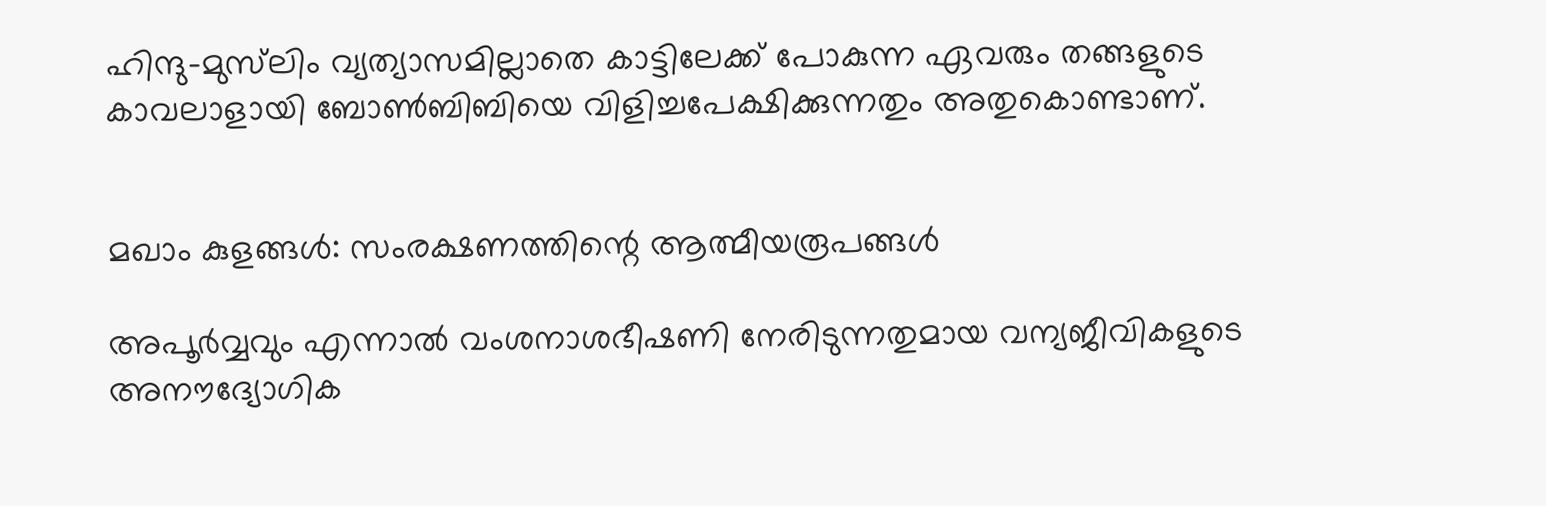ഹിന്ദു-മുസ്‌ലിം വ്യത്യാസമില്ലാതെ കാട്ടിലേക്ക് പോകുന്ന ഏവരും തങ്ങളുടെ കാവലാളായി ബോൺബിബിയെ വിളിച്ചപേക്ഷിക്കുന്നതും അതുകൊണ്ടാണ്.


മഖാം കുളങ്ങൾ: സംരക്ഷണത്തിന്റെ ആത്മീയരൂപങ്ങൾ

അപൂർവ്വവും എന്നാൽ വംശനാശഭീഷണി നേരിടുന്നതുമായ വന്യജീവികളുടെ അനൗദ്യോഗിക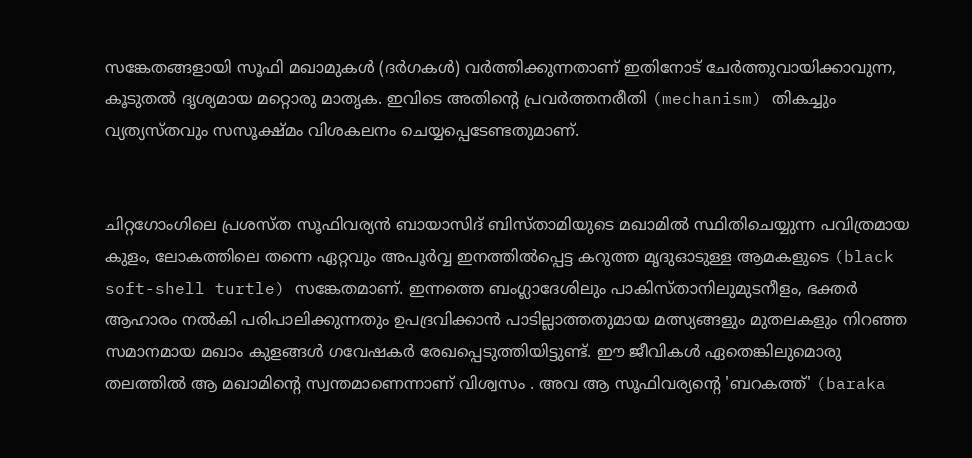സങ്കേതങ്ങളായി സൂഫി മഖാമുകൾ (ദർഗകൾ) വർത്തിക്കുന്നതാണ് ഇതിനോട് ചേർത്തുവായിക്കാവുന്ന, കൂടുതൽ ദൃശ്യമായ മറ്റൊരു മാതൃക. ഇവിടെ അതിന്റെ പ്രവർത്തനരീതി (mechanism) തികച്ചും വ്യത്യസ്തവും സസൂക്ഷ്മം വിശകലനം ചെയ്യപ്പെടേണ്ടതുമാണ്.


ചിറ്റഗോംഗിലെ പ്രശസ്ത സൂഫിവര്യൻ ബായാസിദ് ബിസ്താമിയുടെ മഖാമിൽ സ്ഥിതിചെയ്യുന്ന പവിത്രമായ കുളം, ലോകത്തിലെ തന്നെ ഏറ്റവും അപൂർവ്വ ഇനത്തിൽപ്പെട്ട കറുത്ത മൃദുഓടുള്ള ആമകളുടെ (black soft-shell turtle) സങ്കേതമാണ്. ഇന്നത്തെ ബംഗ്ലാദേശിലും പാകിസ്താനിലുമുടനീളം, ഭക്തർ ആഹാരം നൽകി പരിപാലിക്കുന്നതും ഉപദ്രവിക്കാൻ പാടില്ലാത്തതുമായ മത്സ്യങ്ങളും മുതലകളും നിറഞ്ഞ സമാനമായ മഖാം കുളങ്ങൾ ഗവേഷകർ രേഖപ്പെടുത്തിയിട്ടുണ്ട്. ഈ ജീവികൾ ഏതെങ്കിലുമൊരു തലത്തിൽ ആ മഖാമിന്റെ സ്വന്തമാണെന്നാണ് വിശ്വസം . അവ ആ സൂഫിവര്യന്റെ 'ബറകത്ത്' (baraka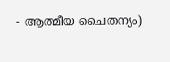- ആത്മീയ ചൈതന്യം)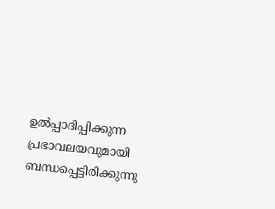ഉൽപ്പാദിപ്പിക്കുന്ന പ്രഭാവലയവുമായി ബന്ധപ്പെട്ടിരിക്കുന്നു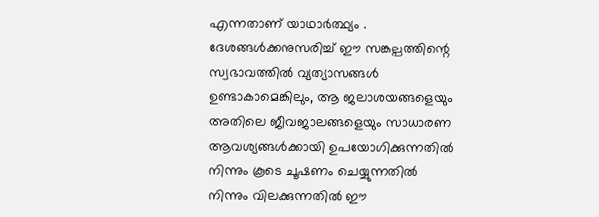എന്നതാണ് യാഥാർത്ഥ്യം . ദേശങ്ങൾക്കനുസരിച്ച് ഈ സങ്കല്പത്തിന്റെ സ്വഭാവത്തിൽ വ്യത്യാസങ്ങൾ ഉണ്ടാകാമെങ്കിലും, ആ ജലാശയങ്ങളെയും അതിലെ ജീവജാലങ്ങളെയും സാധാരണ ആവശ്യങ്ങൾക്കായി ഉപയോഗിക്കുന്നതിൽ നിന്നും കൂടെ ചൂഷണം ചെയ്യുന്നതിൽ നിന്നും വിലക്കുന്നതിൽ ഈ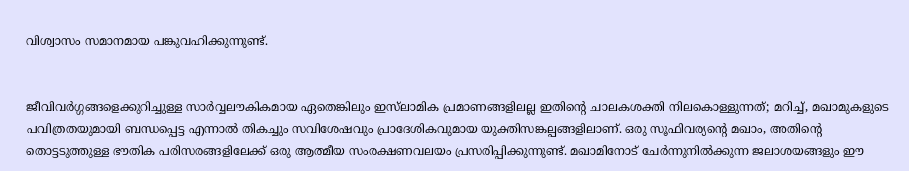വിശ്വാസം സമാനമായ പങ്കുവഹിക്കുന്നുണ്ട്.


ജീവിവർഗ്ഗങ്ങളെക്കുറിച്ചുള്ള സാർവ്വലൗകികമായ ഏതെങ്കിലും ഇസ്‌ലാമിക പ്രമാണങ്ങളിലല്ല ഇതിന്റെ ചാലകശക്തി നിലകൊള്ളുന്നത്; മറിച്ച്, മഖാമുകളുടെ പവിത്രതയുമായി ബന്ധപ്പെട്ട എന്നാൽ തികച്ചും സവിശേഷവും പ്രാദേശികവുമായ യുക്തിസങ്കല്പങ്ങളിലാണ്. ഒരു സൂഫിവര്യന്റെ മഖാം, അതിന്റെ തൊട്ടടുത്തുള്ള ഭൗതിക പരിസരങ്ങളിലേക്ക് ഒരു ആത്മീയ സംരക്ഷണവലയം പ്രസരിപ്പിക്കുന്നുണ്ട്. മഖാമിനോട് ചേർന്നുനിൽക്കുന്ന ജലാശയങ്ങളും ഈ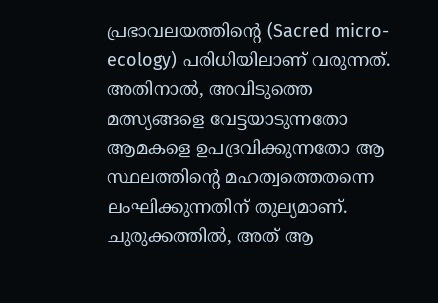പ്രഭാവലയത്തിന്റെ (Sacred micro-ecology) പരിധിയിലാണ് വരുന്നത്. അതിനാൽ, അവിടുത്തെ മത്സ്യങ്ങളെ വേട്ടയാടുന്നതോ ആമകളെ ഉപദ്രവിക്കുന്നതോ ആ സ്ഥലത്തിന്റെ മഹത്വത്തെതന്നെ ലംഘിക്കുന്നതിന് തുല്യമാണ്. ചുരുക്കത്തിൽ, അത് ആ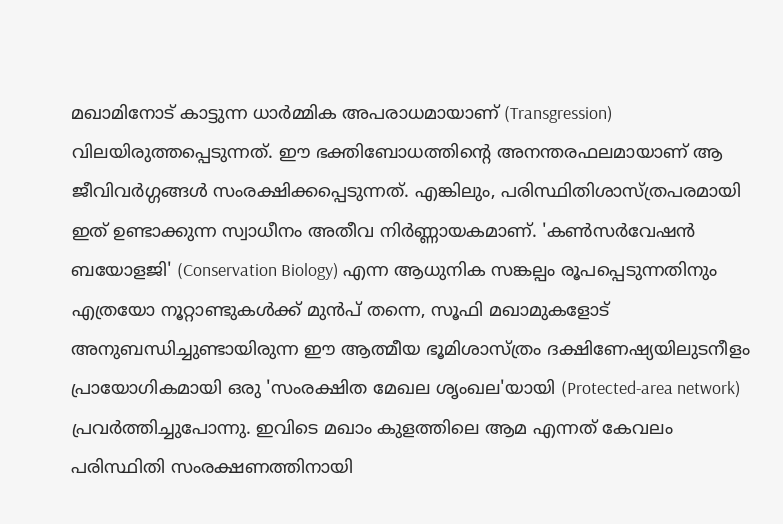മഖാമിനോട് കാട്ടുന്ന ധാർമ്മിക അപരാധമായാണ് (Transgression) വിലയിരുത്തപ്പെടുന്നത്. ഈ ഭക്തിബോധത്തിന്റെ അനന്തരഫലമായാണ് ആ ജീവിവർഗ്ഗങ്ങൾ സംരക്ഷിക്കപ്പെടുന്നത്. എങ്കിലും, പരിസ്ഥിതിശാസ്ത്രപരമായി ഇത് ഉണ്ടാക്കുന്ന സ്വാധീനം അതീവ നിർണ്ണായകമാണ്. 'കൺസർവേഷൻ ബയോളജി' (Conservation Biology) എന്ന ആധുനിക സങ്കല്പം രൂപപ്പെടുന്നതിനും എത്രയോ നൂറ്റാണ്ടുകൾക്ക് മുൻപ് തന്നെ, സൂഫി മഖാമുകളോട് അനുബന്ധിച്ചുണ്ടായിരുന്ന ഈ ആത്മീയ ഭൂമിശാസ്ത്രം ദക്ഷിണേഷ്യയിലുടനീളം പ്രായോഗികമായി ഒരു 'സംരക്ഷിത മേഖല ശൃംഖല'യായി (Protected-area network) പ്രവർത്തിച്ചുപോന്നു. ഇവിടെ മഖാം കുളത്തിലെ ആമ എന്നത് കേവലം പരിസ്ഥിതി സംരക്ഷണത്തിനായി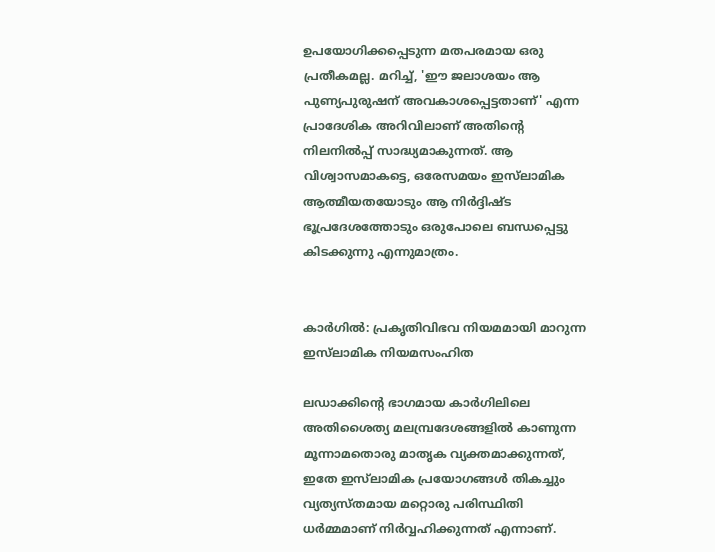ഉപയോഗിക്കപ്പെടുന്ന മതപരമായ ഒരു പ്രതീകമല്ല. മറിച്ച്, 'ഈ ജലാശയം ആ പുണ്യപുരുഷന് അവകാശപ്പെട്ടതാണ്' എന്ന പ്രാദേശിക അറിവിലാണ് അതിന്റെ നിലനിൽപ്പ് സാദ്ധ്യമാകുന്നത്. ആ വിശ്വാസമാകട്ടെ, ഒരേസമയം ഇസ്‌ലാമിക ആത്മീയതയോടും ആ നിർദ്ദിഷ്ട ഭൂപ്രദേശത്തോടും ഒരുപോലെ ബന്ധപ്പെട്ടു കിടക്കുന്നു എന്നുമാത്രം.


കാർഗിൽ: പ്രകൃതിവിഭവ നിയമമായി മാറുന്ന ഇസ്‌ലാമിക നിയമസംഹിത

ലഡാക്കിന്റെ ഭാഗമായ കാർഗിലിലെ അതിശൈത്യ മലമ്പ്രദേശങ്ങളിൽ കാണുന്ന മൂന്നാമതൊരു മാതൃക വ്യക്തമാക്കുന്നത്, ഇതേ ഇസ്‌ലാമിക പ്രയോഗങ്ങൾ തികച്ചും വ്യത്യസ്തമായ മറ്റൊരു പരിസ്ഥിതി ധർമ്മമാണ് നിർവ്വഹിക്കുന്നത് എന്നാണ്.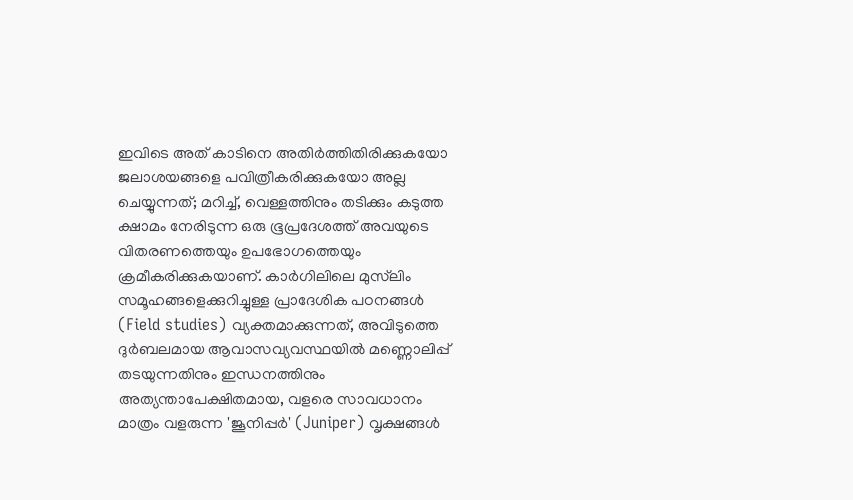ഇവിടെ അത് കാടിനെ അതിർത്തിതിരിക്കുകയോ ജലാശയങ്ങളെ പവിത്രീകരിക്കുകയോ അല്ല ചെയ്യുന്നത്; മറിച്ച്, വെള്ളത്തിനും തടിക്കും കടുത്ത ക്ഷാമം നേരിടുന്ന ഒരു ഭൂപ്രദേശത്ത് അവയുടെ വിതരണത്തെയും ഉപഭോഗത്തെയും ക്രമീകരിക്കുകയാണ്. കാർഗിലിലെ മുസ്‌ലിം സമൂഹങ്ങളെക്കുറിച്ചുള്ള പ്രാദേശിക പഠനങ്ങൾ (Field studies) വ്യക്തമാക്കുന്നത്, അവിടുത്തെ ദുർബലമായ ആവാസവ്യവസ്ഥയിൽ മണ്ണൊലിപ്പ് തടയുന്നതിനും ഇന്ധനത്തിനും അത്യന്താപേക്ഷിതമായ, വളരെ സാവധാനം മാത്രം വളരുന്ന 'ജൂനിപ്പർ' (Juniper) വൃക്ഷങ്ങൾ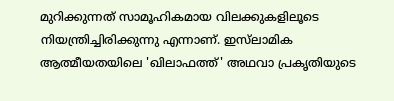മുറിക്കുന്നത് സാമൂഹികമായ വിലക്കുകളിലൂടെ നിയന്ത്രിച്ചിരിക്കുന്നു എന്നാണ്. ഇസ്‌ലാമിക ആത്മീയതയിലെ 'ഖിലാഫത്ത്' അഥവാ പ്രകൃതിയുടെ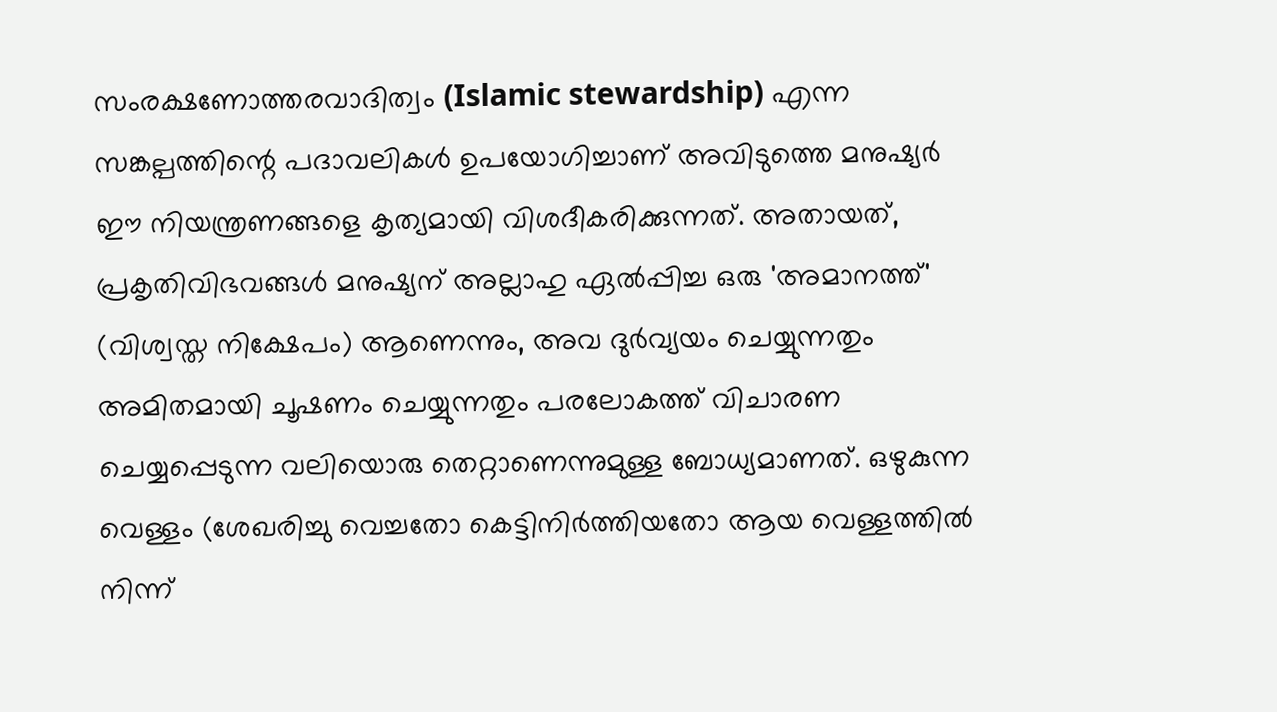സംരക്ഷണോത്തരവാദിത്വം (Islamic stewardship) എന്ന സങ്കല്പത്തിന്റെ പദാവലികൾ ഉപയോഗിച്ചാണ് അവിടുത്തെ മനുഷ്യർ ഈ നിയന്ത്രണങ്ങളെ കൃത്യമായി വിശദീകരിക്കുന്നത്. അതായത്, പ്രകൃതിവിഭവങ്ങൾ മനുഷ്യന് അല്ലാഹു ഏൽപ്പിച്ച ഒരു 'അമാനത്ത്' (വിശ്വസ്ത നിക്ഷേപം) ആണെന്നും, അവ ദുർവ്യയം ചെയ്യുന്നതും അമിതമായി ചൂഷണം ചെയ്യുന്നതും പരലോകത്ത് വിചാരണ ചെയ്യപ്പെടുന്ന വലിയൊരു തെറ്റാണെന്നുമുള്ള ബോധ്യമാണത്. ഒഴുകുന്ന വെള്ളം (ശേഖരിച്ചു വെച്ചതോ കെട്ടിനിർത്തിയതോ ആയ വെള്ളത്തിൽ നിന്ന്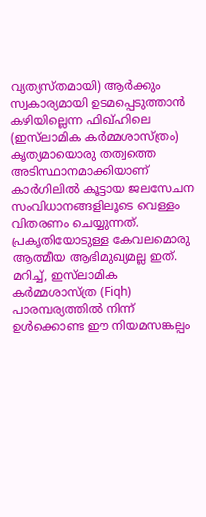വ്യത്യസ്തമായി) ആർക്കും സ്വകാര്യമായി ഉടമപ്പെടുത്താൻ കഴിയില്ലെന്ന ഫിഖ്ഹിലെ (ഇസ്‌ലാമിക കർമ്മശാസ്ത്രം) കൃത്യമായൊരു തത്വത്തെ അടിസ്ഥാനമാക്കിയാണ് കാർഗിലിൽ കൂട്ടായ ജലസേചന സംവിധാനങ്ങളിലൂടെ വെള്ളം വിതരണം ചെയ്യുന്നത്. പ്രകൃതിയോടുള്ള കേവലമൊരു ആത്മീയ ആഭിമുഖ്യമല്ല ഇത്. മറിച്ച്, ഇസ്‌ലാമിക കർമ്മശാസ്ത്ര (Fiqh) പാരമ്പര്യത്തിൽ നിന്ന് ഉൾക്കൊണ്ട ഈ നിയമസങ്കല്പം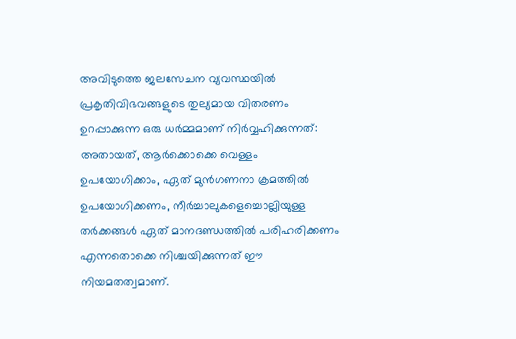അവിടുത്തെ ജലസേചന വ്യവസ്ഥയിൽ പ്രകൃതിവിഭവങ്ങളുടെ തുല്യമായ വിതരണം ഉറപ്പാക്കുന്ന ഒരു ധർമ്മമാണ് നിർവ്വഹിക്കുന്നത്: അതായത്, ആർക്കൊക്കെ വെള്ളം ഉപയോഗിക്കാം, ഏത് മുൻഗണനാ ക്രമത്തിൽ ഉപയോഗിക്കണം, നീർച്ചാലുകളെച്ചൊല്ലിയുള്ള തർക്കങ്ങൾ ഏത് മാനദണ്ഡത്തിൽ പരിഹരിക്കണം എന്നതൊക്കെ നിശ്ചയിക്കുന്നത് ഈ നിയമതത്വമാണ്.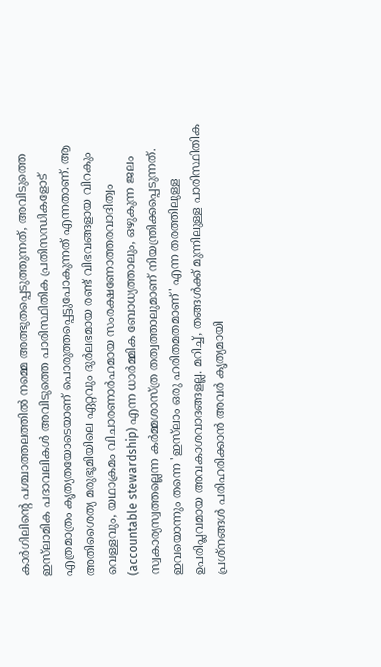കാർഗിലിന്റെ പശ്ചാത്തലത്തിൽ നമ്മെ അത്ഭുതപ്പെടുത്തുന്നത്, അവിടുത്തെ ഇസ്‌ലാമിക പദാവലികൾ അവിടുത്തെ പാരിസ്ഥിതിക പ്രതിസന്ധികളോട് എത്രമാത്രം കൃത്യതയോടെയാണ് പൊരുത്തപ്പെട്ടുപോകുന്നത് എന്നതാണ്. ആ അതിശൈത്യ മരുഭൂമിയിലെ ഏറ്റവും ദുർലഭമായ രണ്ട് വിഭവങ്ങളായ വിറകും വെള്ളവും, യഥാക്രമം വിചാരണാർഹമായ സംരക്ഷണോത്തരവാദിത്വം (accountable stewardship) എന്ന ധാർമ്മിക ബോധ്യത്താലും, ഒഴുകുന്ന ജലം സ്വകാര്യസ്വത്തല്ലെന്ന കർമ്മശാസ്ത്ര തത്വത്താലുമാണ് നിയന്ത്രിക്കപ്പെടുന്നത്. ഇവയൊന്നും തന്നെ 'ഇസ്‌ലാം ഒരു ഹരിതമതമാണ്' എന്ന തരത്തിലുള്ള ഉപരിപ്ലവമായ അവകാശവാദങ്ങളല്ല. മറിച്ച്, തങ്ങൾക്ക് മുന്നിലുള്ള പാരിസ്ഥിതിക പ്രശ്നങ്ങൾ പരിഹരിക്കാൻ അവർ കൃത്യമായി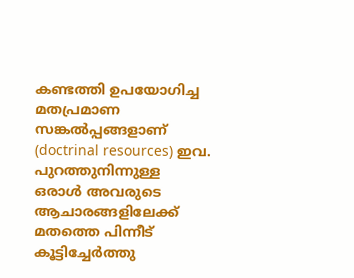കണ്ടത്തി ഉപയോഗിച്ച മതപ്രമാണ സങ്കൽപ്പങ്ങളാണ് (doctrinal resources) ഇവ. പുറത്തുനിന്നുള്ള ഒരാൾ അവരുടെ ആചാരങ്ങളിലേക്ക് മതത്തെ പിന്നീട് കൂട്ടിച്ചേർത്തു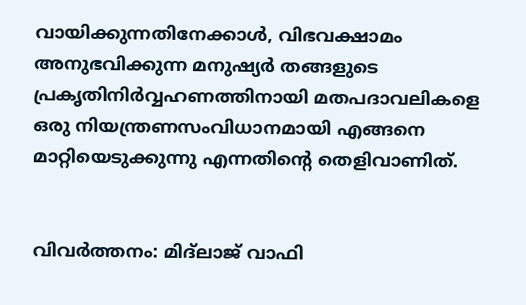വായിക്കുന്നതിനേക്കാൾ, വിഭവക്ഷാമം അനുഭവിക്കുന്ന മനുഷ്യർ തങ്ങളുടെ പ്രകൃതിനിർവ്വഹണത്തിനായി മതപദാവലികളെ ഒരു നിയന്ത്രണസംവിധാനമായി എങ്ങനെ മാറ്റിയെടുക്കുന്നു എന്നതിന്റെ തെളിവാണിത്.


വിവർത്തനം: മിദ്ലാജ് വാഫി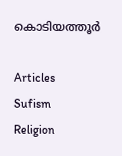കൊടിയത്തൂർ

Articles
Sufism
Religion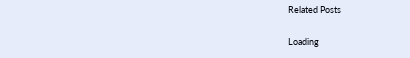Related Posts

Loading